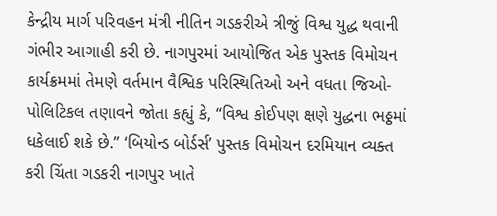કેન્દ્રીય માર્ગ પરિવહન મંત્રી નીતિન ગડકરીએ ત્રીજું વિશ્વ યુદ્ધ થવાની ગંભીર આગાહી કરી છે. નાગપુરમાં આયોજિત એક પુસ્તક વિમોચન કાર્યક્રમમાં તેમણે વર્તમાન વૈશ્વિક પરિસ્થિતિઓ અને વધતા જિઓ-પોલિટિકલ તણાવને જોતા કહ્યું કે, “વિશ્વ કોઈપણ ક્ષણે યુદ્ધના ભઠ્ઠમાં ધકેલાઈ શકે છે.” ‘બિયોન્ડ બોર્ડર્સ’ પુસ્તક વિમોચન દરમિયાન વ્યક્ત કરી ચિંતા ગડકરી નાગપુર ખાતે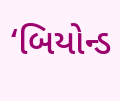‘બિયોન્ડ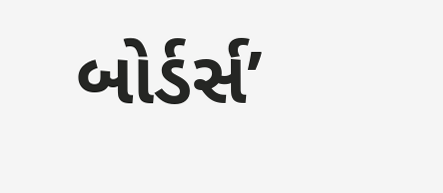બોર્ડર્સ’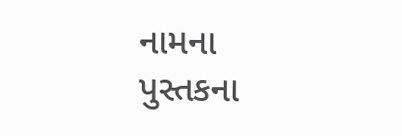નામના પુસ્તકના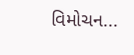વિમોચન...